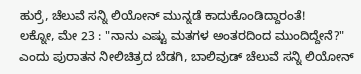ಹುರ್ರೆ, ಚೆಲುವೆ ಸನ್ನಿ ಲಿಯೋನ್ ಮುನ್ನಡೆ ಕಾದುಕೊಂಡಿದ್ದಾರಂತೆ!
ಲಕ್ನೋ, ಮೇ 23 : "ನಾನು ಎಷ್ಟು ಮತಗಳ ಅಂತರದಿಂದ ಮುಂದಿದ್ದೇನೆ?" ಎಂದು ಪುರಾತನ ನೀಲಿಚಿತ್ರದ ಬೆಡಗಿ, ಬಾಲಿವುಡ್ ಚೆಲುವೆ ಸನ್ನಿ ಲಿಯೋನ್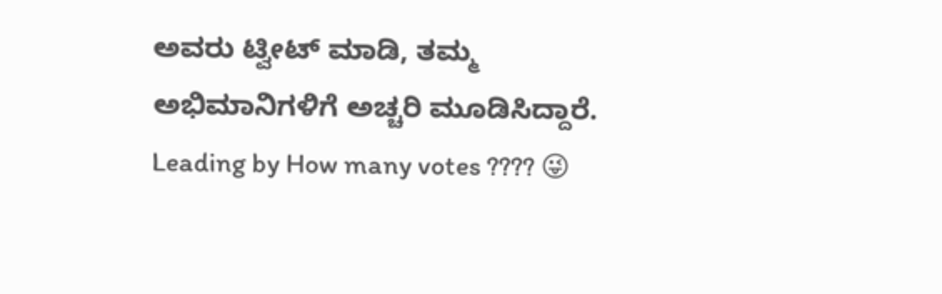ಅವರು ಟ್ವೀಟ್ ಮಾಡಿ, ತಮ್ಮ ಅಭಿಮಾನಿಗಳಿಗೆ ಅಚ್ಚರಿ ಮೂಡಿಸಿದ್ದಾರೆ.
Leading by How many votes ???? 😜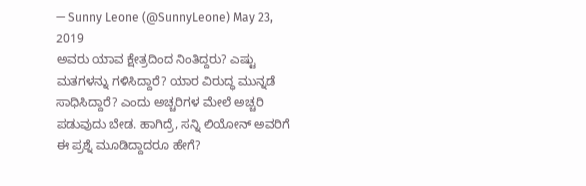— Sunny Leone (@SunnyLeone) May 23, 2019
ಅವರು ಯಾವ ಕ್ಷೇತ್ರದಿಂದ ನಿಂತಿದ್ದರು? ಎಷ್ಟು ಮತಗಳನ್ನು ಗಳಿಸಿದ್ದಾರೆ? ಯಾರ ವಿರುದ್ಧ ಮುನ್ನಡೆ ಸಾಧಿಸಿದ್ದಾರೆ? ಎಂದು ಅಚ್ಚರಿಗಳ ಮೇಲೆ ಅಚ್ಚರಿ ಪಡುವುದು ಬೇಡ. ಹಾಗಿದ್ರೆ, ಸನ್ನಿ ಲಿಯೋನ್ ಅವರಿಗೆ ಈ ಪ್ರಶ್ನೆ ಮೂಡಿದ್ದಾದರೂ ಹೇಗೆ?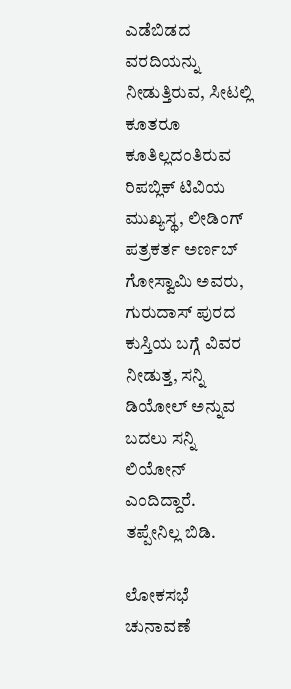ಎಡೆಬಿಡದ ವರದಿಯನ್ನು ನೀಡುತ್ತಿರುವ, ಸೀಟಲ್ಲಿ ಕೂತರೂ ಕೂತಿಲ್ಲದಂತಿರುವ ರಿಪಬ್ಲಿಕ್ ಟಿವಿಯ ಮುಖ್ಯಸ್ಥ, ಲೀಡಿಂಗ್ ಪತ್ರಕರ್ತ ಅರ್ಣಬ್ ಗೋಸ್ವಾಮಿ ಅವರು, ಗುರುದಾಸ್ ಪುರದ ಕುಸ್ತಿಯ ಬಗ್ಗೆ ವಿವರ ನೀಡುತ್ತ, ಸನ್ನಿ ಡಿಯೋಲ್ ಅನ್ನುವ ಬದಲು ಸನ್ನಿ ಲಿಯೋನ್ ಎಂದಿದ್ದಾರೆ. ತಪ್ಪೇನಿಲ್ಲ ಬಿಡಿ.

ಲೋಕಸಭೆ ಚುನಾವಣೆ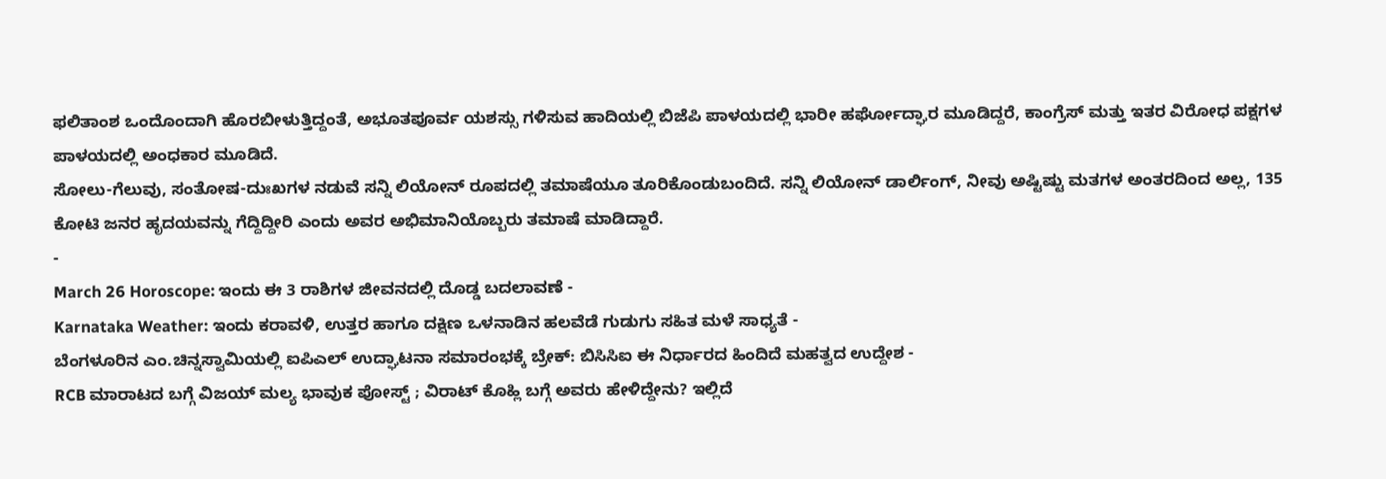ಫಲಿತಾಂಶ ಒಂದೊಂದಾಗಿ ಹೊರಬೀಳುತ್ತಿದ್ದಂತೆ, ಅಭೂತಪೂರ್ವ ಯಶಸ್ಸು ಗಳಿಸುವ ಹಾದಿಯಲ್ಲಿ ಬಿಜೆಪಿ ಪಾಳಯದಲ್ಲಿ ಭಾರೀ ಹರ್ಘೋದ್ಘಾರ ಮೂಡಿದ್ದರೆ, ಕಾಂಗ್ರೆಸ್ ಮತ್ತು ಇತರ ವಿರೋಧ ಪಕ್ಷಗಳ ಪಾಳಯದಲ್ಲಿ ಅಂಧಕಾರ ಮೂಡಿದೆ.
ಸೋಲು-ಗೆಲುವು, ಸಂತೋಷ-ದುಃಖಗಳ ನಡುವೆ ಸನ್ನಿ ಲಿಯೋನ್ ರೂಪದಲ್ಲಿ ತಮಾಷೆಯೂ ತೂರಿಕೊಂಡುಬಂದಿದೆ. ಸನ್ನಿ ಲಿಯೋನ್ ಡಾರ್ಲಿಂಗ್, ನೀವು ಅಷ್ಟಿಷ್ಟು ಮತಗಳ ಅಂತರದಿಂದ ಅಲ್ಲ, 135 ಕೋಟಿ ಜನರ ಹೃದಯವನ್ನು ಗೆದ್ದಿದ್ದೀರಿ ಎಂದು ಅವರ ಅಭಿಮಾನಿಯೊಬ್ಬರು ತಮಾಷೆ ಮಾಡಿದ್ದಾರೆ.
-
March 26 Horoscope: ಇಂದು ಈ 3 ರಾಶಿಗಳ ಜೀವನದಲ್ಲಿ ದೊಡ್ಡ ಬದಲಾವಣೆ -
Karnataka Weather: ಇಂದು ಕರಾವಳಿ, ಉತ್ತರ ಹಾಗೂ ದಕ್ಷಿಣ ಒಳನಾಡಿನ ಹಲವೆಡೆ ಗುಡುಗು ಸಹಿತ ಮಳೆ ಸಾಧ್ಯತೆ -
ಬೆಂಗಳೂರಿನ ಎಂ.ಚಿನ್ನಸ್ವಾಮಿಯಲ್ಲಿ ಐಪಿಎಲ್ ಉದ್ಘಾಟನಾ ಸಮಾರಂಭಕ್ಕೆ ಬ್ರೇಕ್: ಬಿಸಿಸಿಐ ಈ ನಿರ್ಧಾರದ ಹಿಂದಿದೆ ಮಹತ್ವದ ಉದ್ದೇಶ -
RCB ಮಾರಾಟದ ಬಗ್ಗೆ ವಿಜಯ್ ಮಲ್ಯ ಭಾವುಕ ಪೋಸ್ಟ್ ; ವಿರಾಟ್ ಕೊಹ್ಲಿ ಬಗ್ಗೆ ಅವರು ಹೇಳಿದ್ದೇನು? ಇಲ್ಲಿದೆ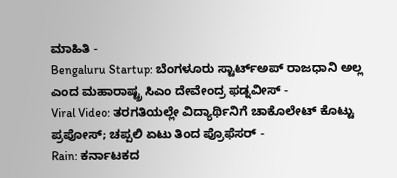ಮಾಹಿತಿ -
Bengaluru Startup: ಬೆಂಗಳೂರು ಸ್ಟಾರ್ಟ್ಅಪ್ ರಾಜಧಾನಿ ಅಲ್ಲ ಎಂದ ಮಹಾರಾಷ್ಟ್ರ ಸಿಎಂ ದೇವೇಂದ್ರ ಫಡ್ನವೀಸ್ -
Viral Video: ತರಗತಿಯಲ್ಲೇ ವಿದ್ಯಾರ್ಥಿನಿಗೆ ಚಾಕೊಲೇಟ್ ಕೊಟ್ಟು ಪ್ರಪೋಸ್; ಚಪ್ಪಲಿ ಏಟು ತಿಂದ ಪ್ರೊಫೆಸರ್ -
Rain: ಕರ್ನಾಟಕದ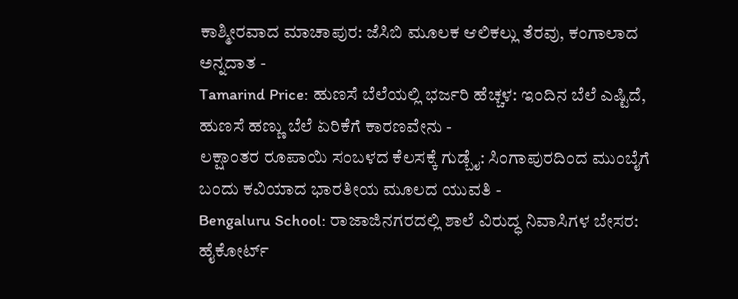ಕಾಶ್ಮೀರವಾದ ಮಾಚಾಪುರ: ಜೆಸಿಬಿ ಮೂಲಕ ಆಲಿಕಲ್ಲು ತೆರವು, ಕಂಗಾಲಾದ ಅನ್ನದಾತ -
Tamarind Price: ಹುಣಸೆ ಬೆಲೆಯಲ್ಲಿ ಭರ್ಜರಿ ಹೆಚ್ಚಳ: ಇಂದಿನ ಬೆಲೆ ಎಷ್ಟಿದೆ, ಹುಣಸೆ ಹಣ್ಣು ಬೆಲೆ ಏರಿಕೆಗೆ ಕಾರಣವೇನು -
ಲಕ್ಷಾಂತರ ರೂಪಾಯಿ ಸಂಬಳದ ಕೆಲಸಕ್ಕೆ ಗುಡ್ಬೈ: ಸಿಂಗಾಪುರದಿಂದ ಮುಂಬೈಗೆ ಬಂದು ಕವಿಯಾದ ಭಾರತೀಯ ಮೂಲದ ಯುವತಿ -
Bengaluru School: ರಾಜಾಜಿನಗರದಲ್ಲಿ ಶಾಲೆ ವಿರುದ್ಧ ನಿವಾಸಿಗಳ ಬೇಸರ: ಹೈಕೋರ್ಟ್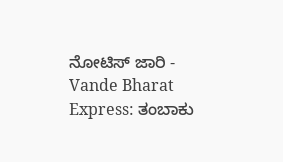ನೋಟಿಸ್ ಜಾರಿ -
Vande Bharat Express: ತಂಬಾಕು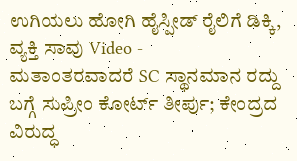ಉಗಿಯಲು ಹೋಗಿ ಹೈಸ್ಪೀಡ್ ರೈಲಿಗೆ ಡಿಕ್ಕಿ, ವ್ಯಕ್ತಿ ಸಾವು Video -
ಮತಾಂತರವಾದರೆ SC ಸ್ಥಾನಮಾನ ರದ್ದು ಬಗ್ಗೆ ಸುಪ್ರೀಂ ಕೋರ್ಟ್ ತೀರ್ಪು; ಕೇಂದ್ರದ ವಿರುದ್ಧ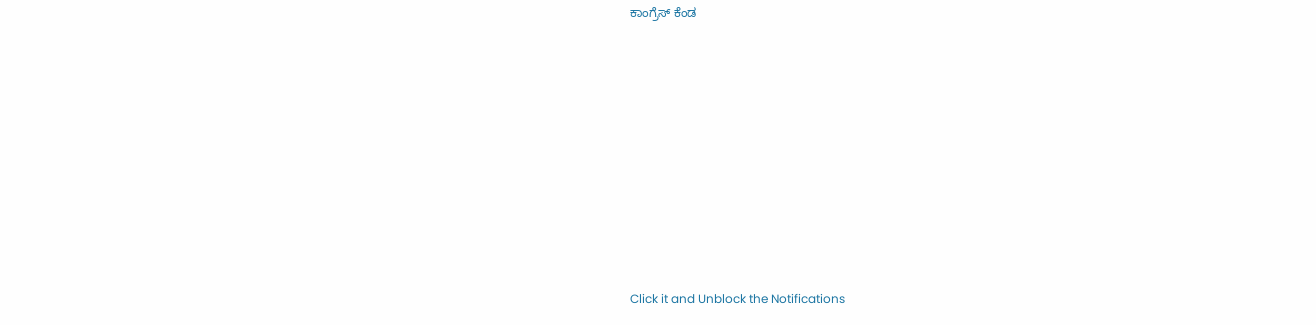ಕಾಂಗ್ರೆಸ್ ಕೆಂಡ












Click it and Unblock the Notifications